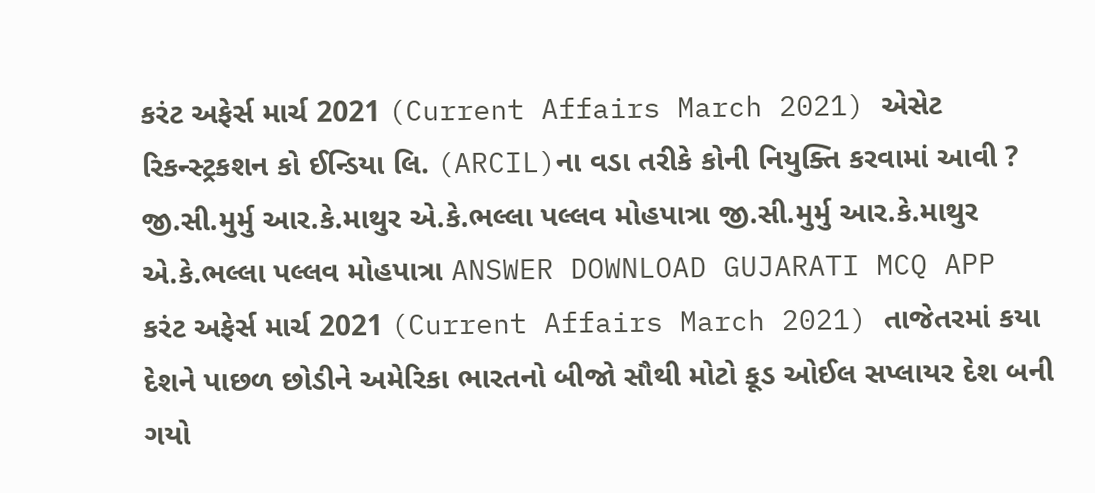કરંટ અફેર્સ માર્ચ 2021 (Current Affairs March 2021) એસેટ રિકન્સ્ટ્રકશન કો ઈન્ડિયા લિ. (ARCIL)ના વડા તરીકે કોની નિયુક્તિ કરવામાં આવી ? જી.સી.મુર્મુ આર.કે.માથુર એ.કે.ભલ્લા પલ્લવ મોહપાત્રા જી.સી.મુર્મુ આર.કે.માથુર એ.કે.ભલ્લા પલ્લવ મોહપાત્રા ANSWER DOWNLOAD GUJARATI MCQ APP
કરંટ અફેર્સ માર્ચ 2021 (Current Affairs March 2021) તાજેતરમાં કયા દેશને પાછળ છોડીને અમેરિકા ભારતનો બીજો સૌથી મોટો કૂડ ઓઈલ સપ્લાયર દેશ બની ગયો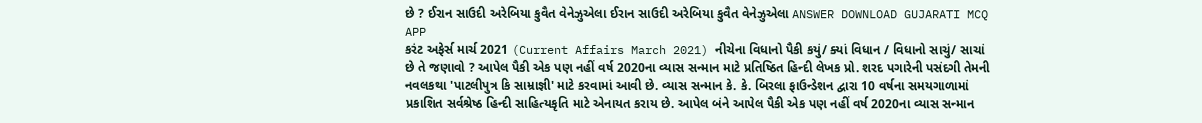છે ? ઈરાન સાઉદી અરેબિયા કુવૈત વેનેઝુએલા ઈરાન સાઉદી અરેબિયા કુવૈત વેનેઝુએલા ANSWER DOWNLOAD GUJARATI MCQ APP
કરંટ અફેર્સ માર્ચ 2021 (Current Affairs March 2021) નીચેના વિધાનો પૈકી કયું/ ક્યાં વિધાન / વિધાનો સાચું/ સાચાં છે તે જણાવો ? આપેલ પૈકી એક પણ નહીં વર્ષ 2020ના વ્યાસ સન્માન માટે પ્રતિષ્ઠિત હિન્દી લેખક પ્રો. શરદ પગારેની પસંદગી તેમની નવલકથા 'પાટલીપુત્ર કિ સામ્રાજ્ઞી' માટે કરવામાં આવી છે. વ્યાસ સન્માન કે. કે. બિરલા ફાઉન્ડેશન દ્વારા 10 વર્ષના સમયગાળામાં પ્રકાશિત સર્વશ્રેષ્ઠ હિન્દી સાહિત્યકૃતિ માટે એનાયત કરાય છે. આપેલ બંને આપેલ પૈકી એક પણ નહીં વર્ષ 2020ના વ્યાસ સન્માન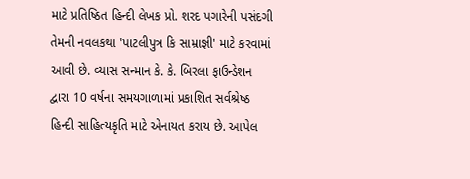માટે પ્રતિષ્ઠિત હિન્દી લેખક પ્રો. શરદ પગારેની પસંદગી તેમની નવલકથા 'પાટલીપુત્ર કિ સામ્રાજ્ઞી' માટે કરવામાં આવી છે. વ્યાસ સન્માન કે. કે. બિરલા ફાઉન્ડેશન દ્વારા 10 વર્ષના સમયગાળામાં પ્રકાશિત સર્વશ્રેષ્ઠ હિન્દી સાહિત્યકૃતિ માટે એનાયત કરાય છે. આપેલ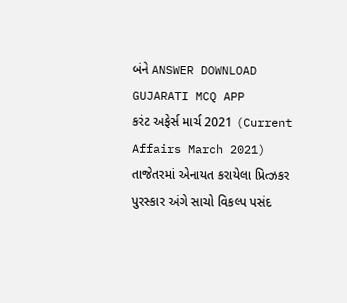બંને ANSWER DOWNLOAD GUJARATI MCQ APP
કરંટ અફેર્સ માર્ચ 2021 (Current Affairs March 2021) તાજેતરમાં એનાયત કરાયેલા પ્રિત્ઝકર પુરસ્કાર અંગે સાચો વિકલ્પ પસંદ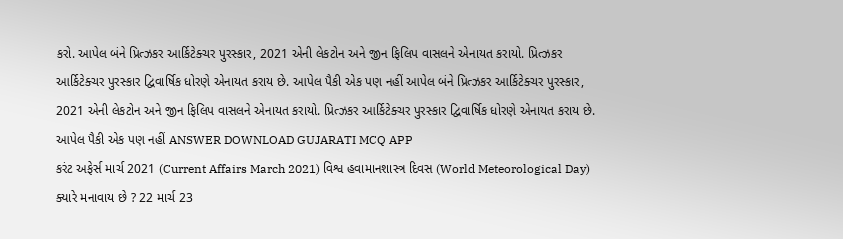કરો. આપેલ બંને પ્રિત્ઝકર આર્કિટેક્ચર પુરસ્કાર, 2021 એની લેકટોન અને જીન ફિલિપ વાસલને એનાયત કરાયો. પ્રિત્ઝકર આર્કિટેક્ચર પુરસ્કાર દ્વિવાર્ષિક ધોરણે એનાયત કરાય છે. આપેલ પૈકી એક પણ નહીં આપેલ બંને પ્રિત્ઝકર આર્કિટેક્ચર પુરસ્કાર, 2021 એની લેકટોન અને જીન ફિલિપ વાસલને એનાયત કરાયો. પ્રિત્ઝકર આર્કિટેક્ચર પુરસ્કાર દ્વિવાર્ષિક ધોરણે એનાયત કરાય છે. આપેલ પૈકી એક પણ નહીં ANSWER DOWNLOAD GUJARATI MCQ APP
કરંટ અફેર્સ માર્ચ 2021 (Current Affairs March 2021) વિશ્વ હવામાનશાસ્ત્ર દિવસ (World Meteorological Day) ક્યારે મનાવાય છે ? 22 માર્ચ 23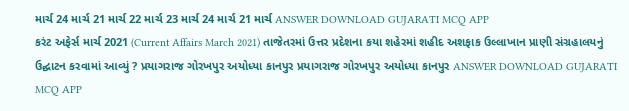માર્ચ 24 માર્ચ 21 માર્ચ 22 માર્ચ 23 માર્ચ 24 માર્ચ 21 માર્ચ ANSWER DOWNLOAD GUJARATI MCQ APP
કરંટ અફેર્સ માર્ચ 2021 (Current Affairs March 2021) તાજેતરમાં ઉત્તર પ્રદેશના કયા શહેરમાં શહીદ અશફાક ઉલ્લાખાન પ્રાણી સંગ્રહાલયનું ઉદ્ઘાટન કરવામાં આવ્યું ? પ્રયાગરાજ ગોરખપુર અયોધ્યા કાનપુર પ્રયાગરાજ ગોરખપુર અયોધ્યા કાનપુર ANSWER DOWNLOAD GUJARATI MCQ APP